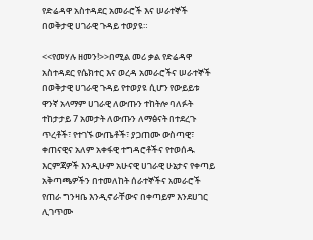የድሬዳዋ አስተዳደር አመራሮች እና ሠራተኞች በወቅታዊ ሀገራዊ ጉዳይ ተወያዩ።

<<የመሃሉ ዘመን!>>በሚል መሪ ቃል የድሬዳዋ አስተዳደር የሴክተር እና ወረዳ አመራሮችና ሠራተኞች በወቅታዊ ሀገራዊ ጉዳይ የተወያዩ ሲሆን የውይይቱ ዋንኛ አላማም ሀገራዊ ለውጡን ተከትሎ ባለፉት ተከታታይ 7 አመታት ለውጡን ለማፅናት በተደረጉ ጥረቶች፣ የተገኙ ውጤቶች፣ ያጋጠሙ ውስጣዊ፣ ቀጠናዊና አለም አቀፋዊ ተግዳሮቶችና የተወሰዱ እርምጃዎች እንዲሁም አሁናዊ ሀገራዊ ሁኔታና የቀጣይ አቅጣጫዎችን በተመለከት ሰራተኞችና አመራሮች የጠራ ግንዛቤ እንዲኖራቸውና በቀጣይም እንደሀገር ሊገጥሙ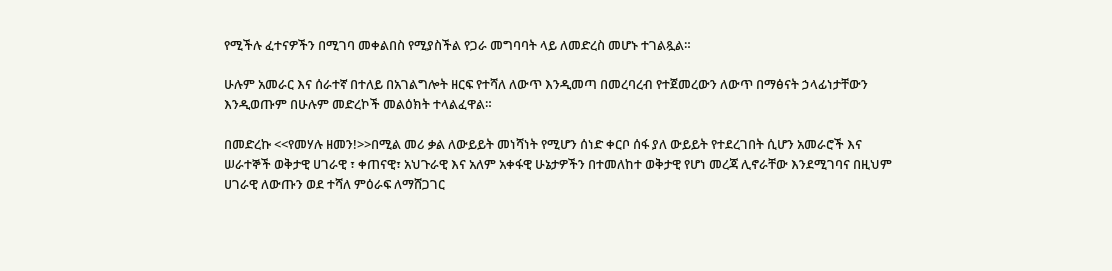የሚችሉ ፈተናዎችን በሚገባ መቀልበስ የሚያስችል የጋራ መግባባት ላይ ለመድረስ መሆኑ ተገልጿል።

ሁሉም አመራር እና ሰራተኛ በተለይ በአገልግሎት ዘርፍ የተሻለ ለውጥ እንዲመጣ በመረባረብ የተጀመረውን ለውጥ በማፅናት ኃላፊነታቸውን እንዲወጡም በሁሉም መድረኮች መልዕክት ተላልፈዋል።

በመድረኩ <<የመሃሉ ዘመን!>>በሚል መሪ ቃል ለውይይት መነሻነት የሚሆን ሰነድ ቀርቦ ሰፋ ያለ ውይይት የተደረገበት ሲሆን አመራሮች እና ሠራተኞች ወቅታዊ ሀገራዊ ፣ ቀጠናዊ፣ አህጉራዊ እና አለም አቀፋዊ ሁኔታዎችን በተመለከተ ወቅታዊ የሆነ መረጃ ሊኖራቸው እንደሚገባና በዚህም ሀገራዊ ለውጡን ወደ ተሻለ ምዕራፍ ለማሸጋገር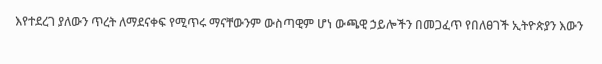እየተደረገ ያለውን ጥረት ለማደናቀፍ የሚጥሩ ማናቸውንም ውስጣዊም ሆነ ውጫዊ ኃይሎችን በመጋፈጥ የበለፀገች ኢትዮጵያን እውን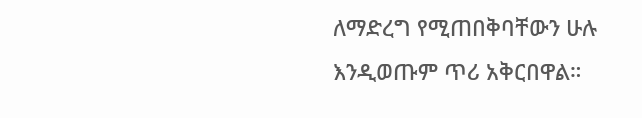ለማድረግ የሚጠበቅባቸውን ሁሉ እንዲወጡም ጥሪ አቅርበዋል።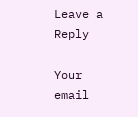Leave a Reply

Your email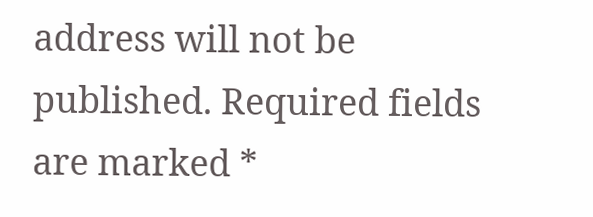address will not be published. Required fields are marked *